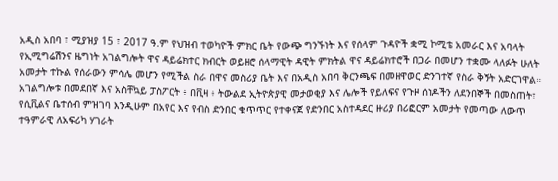አዲስ አበባ ፣ ሚያዝያ 15 ፣ 2017 ዓ.ም የህዝብ ተወካዮች ምክር ቤት የውጭ ግንኙነት እና የሰላም ጉዳዮች ቋሚ ኮሚቴ አመራር እና አባላት የኢሚግሬሽንና ዜግነት አገልግሎት ዋና ዳይሬክተር ክብርት ወይዘሮ ሰላማዊት ዳዊት ምክትል ዋና ዳይሬክተሮች በጋራ በመሆን ተቋሙ ላለፉት ሁለት አመታት ተኩል የሰራውን ምሳሌ መሆን የሚችል ስራ በዋና መስሪያ ቤት እና በአዲስ አበባ ቅርንጫፍ በመዘዋወር ድንገተኛ የስራ ቅኝት አድርገዋል።
አገልግሎቱ በመደበኛ እና አስቸኳይ ፓስፖርት ፥ በቪዛ ፥ ትውልደ ኢትዮጵያዊ መታወቂያ እና ሌሎች የይለፍና የጉዞ ሰነዶችን ለደንበኞች በመስጠት፣ የሲቪልና ቤተሰብ ምዝገባ እንዲሁም በአየር እና የብስ ድንበር ቁጥጥር የተቀናጀ የድንበር አስተዳደር ዙሪያ በሪፎርም አመታት የመጣው ለውጥ ተዓምራዊ ለአፍሪካ ሃገራት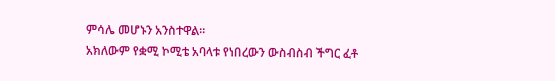ምሳሌ መሆኑን አንስተዋል።
አክለውም የቋሚ ኮሚቴ አባላቱ የነበረውን ውስብስብ ችግር ፈቶ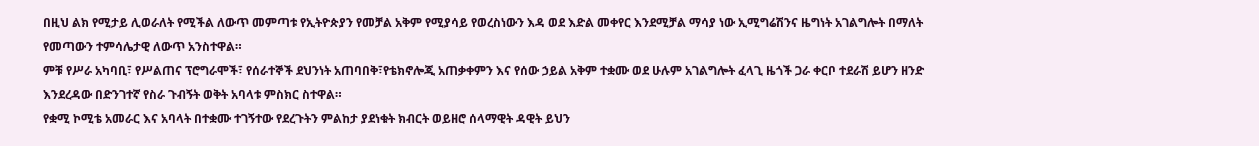በዚህ ልክ የሚታይ ሊወራለት የሚችል ለውጥ መምጣቱ የኢትዮጵያን የመቻል አቅም የሚያሳይ የወረስነውን እዳ ወደ እድል መቀየር እንደሚቻል ማሳያ ነው ኢሚግሬሽንና ዜግነት አገልግሎት በማለት የመጣውን ተምሳሌታዊ ለውጥ አንስተዋል።
ምቹ የሥራ አካባቢ፣ የሥልጠና ፕሮግራሞች፣ የሰራተኞች ደህንነት አጠባበቅ፣የቴክኖሎጂ አጠቃቀምን እና የሰው ኃይል አቅም ተቋሙ ወደ ሁሉም አገልግሎት ፈላጊ ዜጎች ጋራ ቀርቦ ተደራሽ ይሆን ዘንድ እንደረዳው በድንገተኛ የስራ ጉብኝት ወቅት አባላቱ ምስክር ስተዋል።
የቋሚ ኮሚቴ አመራር እና አባላት በተቋሙ ተገኝተው የደረጉትን ምልከታ ያደነቁት ክብርት ወይዘሮ ሰላማዊት ዳዊት ይህን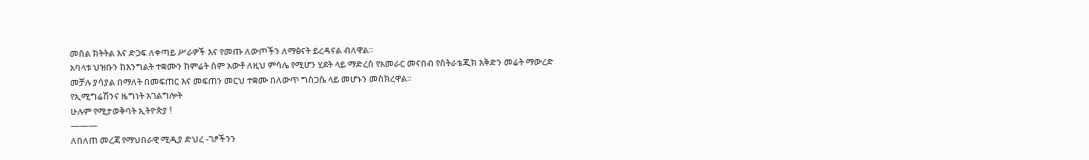መሰል ክትትል እና ድጋፍ ለቀጣይ ሥራዎች እና የመጡ ለውጦችን ለማፅናት ይረዳናል ብለዋል።
አባላቱ ህዝቡን ከእንግልት ተቋሙን ከምሬት ስም አውቶ ለዚህ ምሳሌ የሚሆን ሂደት ላይ ማድረስ የአመራር መናበብ የስትራቴጂክ እቅድን መሬት ማውረድ መቻሉ ያሳያል በማለት በመፍጠር እና መፍጠን መርህ ተቋሙ በለውጥ ግስጋሴ ላይ መሆኑን መስክረዋል።
የኢሚግሬሽንና ዜግነት አገልግሎት
ሁሉም የሚታወቅባት ኢትዮጵያ !
———
ለበለጠ መረጃ የማህበራዊ ሚዲያ ድህረ -ገፆችንን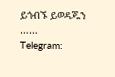ይጎብኙ ይወዳጁን ……
Telegram: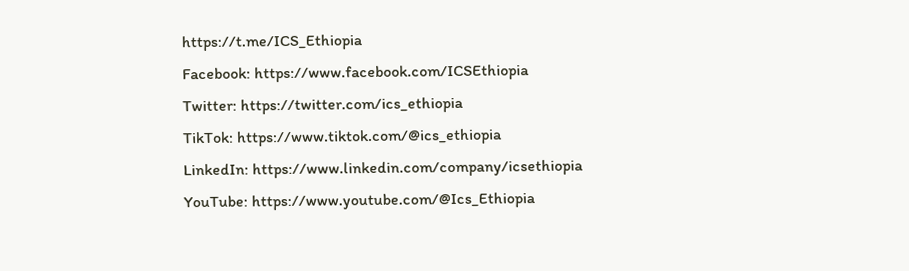https://t.me/ICS_Ethiopia
Facebook: https://www.facebook.com/ICSEthiopia
Twitter: https://twitter.com/ics_ethiopia
TikTok: https://www.tiktok.com/@ics_ethiopia
LinkedIn: https://www.linkedin.com/company/icsethiopia
YouTube: https://www.youtube.com/@Ics_Ethiopia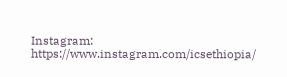Instagram: https://www.instagram.com/icsethiopia/